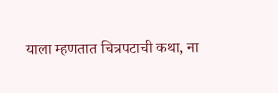याला म्हणतात चित्रपटाची कथा, ना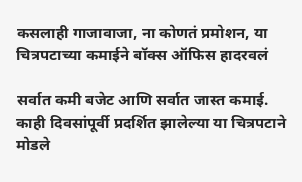कसलाही गाजावाजा, ना कोणतं प्रमोशन, या चित्रपटाच्या कमाईने बॉक्स ऑफिस हादरवलं

सर्वात कमी बजेट आणि सर्वात जास्त कमाई. काही दिवसांपूर्वी प्रदर्शित झालेल्या या चित्रपटाने मोडले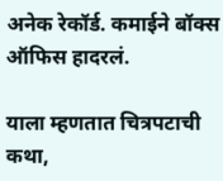अनेक रेकॉर्ड. कमाईने बॉक्स ऑफिस हादरलं.

याला म्हणतात चित्रपटाची कथा,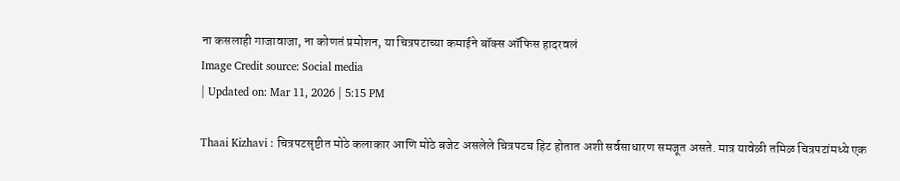ना कसलाही गाजावाजा, ना कोणतं प्रमोशन, या चित्रपटाच्या कमाईने बॉक्स ऑफिस हादरवलं
Image Credit source: Social media
| Updated on: Mar 11, 2026 | 5:15 PM

Thaai Kizhavi : चित्रपटसृष्टीत मोठे कलाकार आणि मोठे बजेट असलेले चित्रपटच हिट होतात अशी सर्वसाधारण समजूत असते. मात्र यावेळी तमिळ चित्रपटांमध्ये एक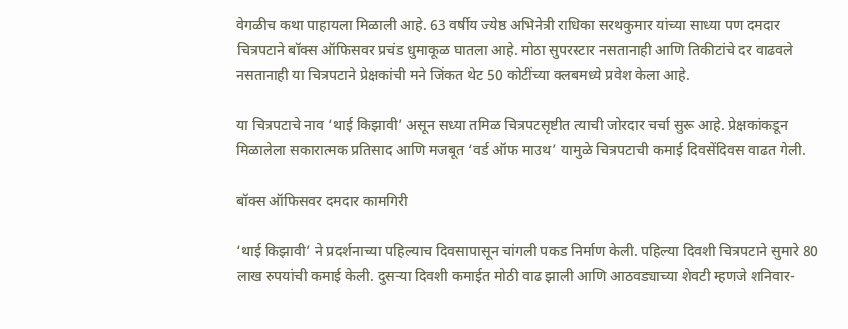वेगळीच कथा पाहायला मिळाली आहे. 63 वर्षीय ज्येष्ठ अभिनेत्री राधिका सरथकुमार यांच्या साध्या पण दमदार चित्रपटाने बॉक्स ऑफिसवर प्रचंड धुमाकूळ घातला आहे. मोठा सुपरस्टार नसतानाही आणि तिकीटांचे दर वाढवले नसतानाही या चित्रपटाने प्रेक्षकांची मने जिंकत थेट 50 कोटींच्या क्लबमध्ये प्रवेश केला आहे.

या चित्रपटाचे नाव ‘थाई किझावी’ असून सध्या तमिळ चित्रपटसृष्टीत त्याची जोरदार चर्चा सुरू आहे. प्रेक्षकांकडून मिळालेला सकारात्मक प्रतिसाद आणि मजबूत ‘वर्ड ऑफ माउथ’ यामुळे चित्रपटाची कमाई दिवसेंदिवस वाढत गेली.

बॉक्स ऑफिसवर दमदार कामगिरी

‘थाई किझावी’ ने प्रदर्शनाच्या पहिल्याच दिवसापासून चांगली पकड निर्माण केली. पहिल्या दिवशी चित्रपटाने सुमारे 80 लाख रुपयांची कमाई केली. दुसऱ्या दिवशी कमाईत मोठी वाढ झाली आणि आठवड्याच्या शेवटी म्हणजे शनिवार-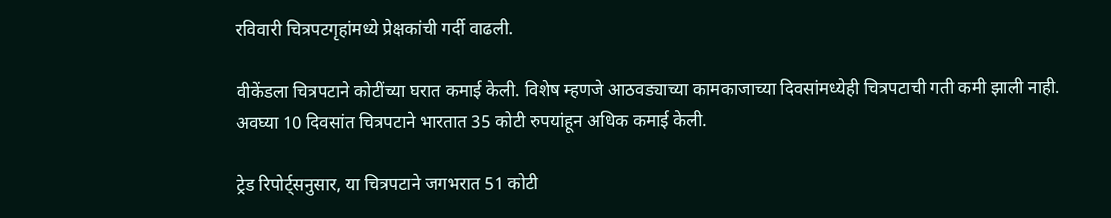रविवारी चित्रपटगृहांमध्ये प्रेक्षकांची गर्दी वाढली.

वीकेंडला चित्रपटाने कोटींच्या घरात कमाई केली. विशेष म्हणजे आठवड्याच्या कामकाजाच्या दिवसांमध्येही चित्रपटाची गती कमी झाली नाही. अवघ्या 10 दिवसांत चित्रपटाने भारतात 35 कोटी रुपयांहून अधिक कमाई केली.

ट्रेड रिपोर्ट्सनुसार, या चित्रपटाने जगभरात 51 कोटी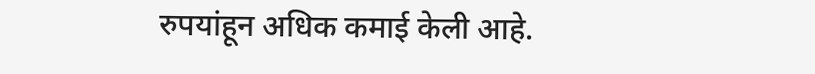रुपयांहून अधिक कमाई केली आहे.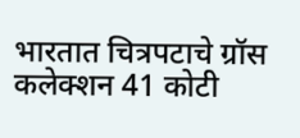भारतात चित्रपटाचे ग्रॉस कलेक्शन 41 कोटी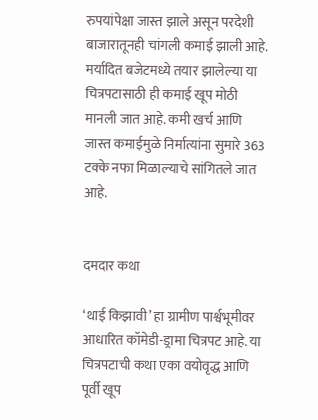रुपयांपेक्षा जास्त झाले असून परदेशी बाजारातूनही चांगली कमाई झाली आहे. मर्यादित बजेटमध्ये तयार झालेल्या या चित्रपटासाठी ही कमाई खूप मोठी मानली जात आहे. कमी खर्च आणि जास्त कमाईमुळे निर्मात्यांना सुमारे 363 टक्के नफा मिळाल्याचे सांगितले जात आहे.


दमदार कथा

‘थाई किझावी’ हा ग्रामीण पार्श्वभूमीवर आधारित कॉमेडी-ड्रामा चित्रपट आहे. या चित्रपटाची कथा एका वयोवृद्ध आणि पूर्वी खूप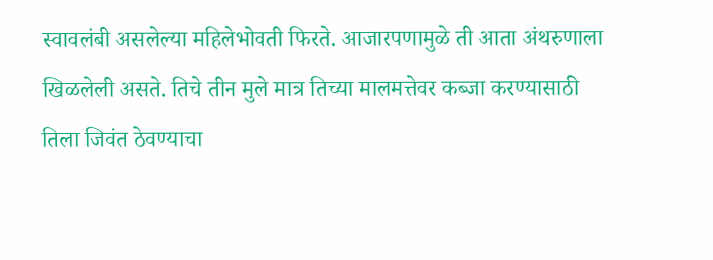स्वावलंबी असलेल्या महिलेभोवती फिरते. आजारपणामुळे ती आता अंथरुणाला खिळलेली असते. तिचे तीन मुले मात्र तिच्या मालमत्तेवर कब्जा करण्यासाठी तिला जिवंत ठेवण्याचा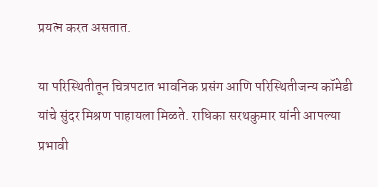प्रयत्न करत असतात.

या परिस्थितीतून चित्रपटात भावनिक प्रसंग आणि परिस्थितीजन्य कॉमेडी यांचे सुंदर मिश्रण पाहायला मिळते. राधिका सरथकुमार यांनी आपल्या प्रभावी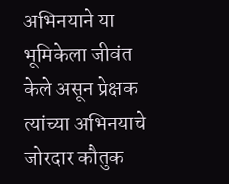अभिनयाने या भूमिकेला जीवंत केले असून प्रेक्षक त्यांच्या अभिनयाचे जोरदार कौतुक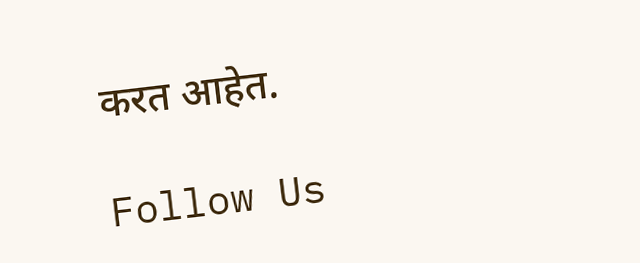करत आहेत.

Follow Us